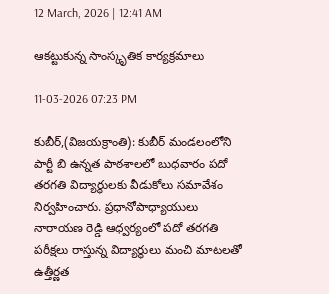12 March, 2026 | 12:41 AM

ఆకట్టుకున్న సాంస్కృతిక కార్యక్రమాలు

11-03-2026 07:23 PM

కుబీర్,(విజయక్రాంతి): కుబీర్ మండలంలోని పార్టీ బి ఉన్నత పాఠశాలలో బుధవారం పదో తరగతి విద్యార్థులకు వీడుకోలు సమావేశం నిర్వహించారు. ప్రధానోపాధ్యాయులు నారాయణ రెడ్డి ఆధ్వర్యంలో పదో తరగతి పరీక్షలు రాస్తున్న విద్యార్థులు మంచి మాటలతో ఉత్తీర్ణత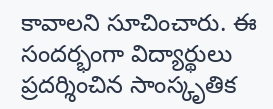కావాలని సూచించారు. ఈ సందర్భంగా విద్యార్థులు ప్రదర్శించిన సాంస్కృతిక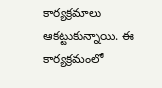కార్యక్రమాలు ఆకట్టుకున్నాయి. ఈ కార్యక్రమంలో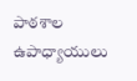పాఠశాల ఉపాధ్యాయులు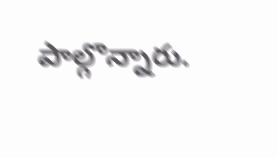పాల్గొన్నారు.